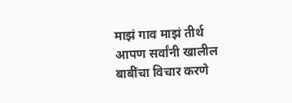माझं गाव माझं तीर्थ
आपण सर्वांनी खालील बाबींचा विचार करणे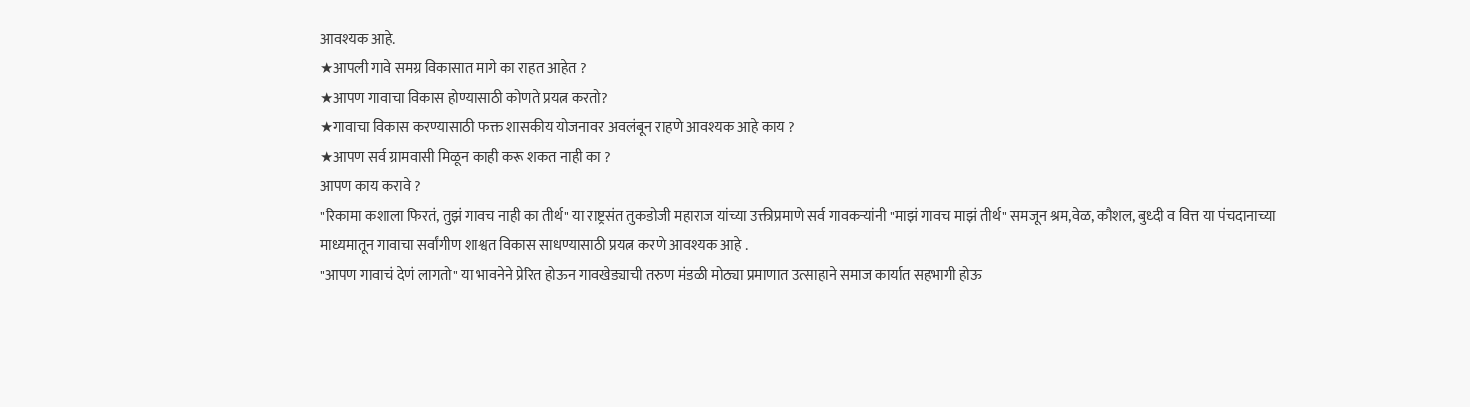आवश्यक आहे.
★आपली गावे समग्र विकासात मागे का राहत आहेत ?
★आपण गावाचा विकास होण्यासाठी कोणते प्रयत्न करतो?
★गावाचा विकास करण्यासाठी फक्त शासकीय योजनावर अवलंबून राहणे आवश्यक आहे काय ?
★आपण सर्व ग्रामवासी मिळून काही करू शकत नाही का ?
आपण काय करावे ?
"रिकामा कशाला फिरतं, तुझं गावच नाही का तीर्थ" या राष्ट्रसंत तुकडोजी महाराज यांच्या उक्तीप्रमाणे सर्व गावकऱ्यांनी "माझं गावच माझं तीर्थ" समजून श्रम,वेळ, कौशल, बुध्दी व वित्त या पंचदानाच्या माध्यमातून गावाचा सर्वांगीण शाश्वत विकास साधण्यासाठी प्रयत्न करणे आवश्यक आहे .
"आपण गावाचं देणं लागतो" या भावनेने प्रेरित होऊन गावखेड्याची तरुण मंडळी मोठ्या प्रमाणात उत्साहाने समाज कार्यात सहभागी होऊ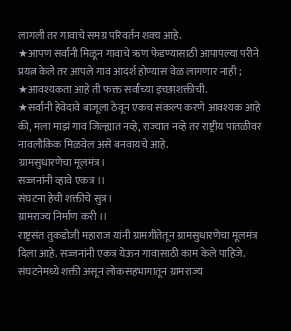लागली तर गावाचे समग्र परिवर्तन शक्य आहे.
★आपण सर्वांनी मिळून गावाचे ऋण फेडण्यासाठी आपापल्या परीने प्रयत्न केले तर आपले गाव आदर्श होण्यास वेळ लागणार नाही ;
★आवश्यकता आहे ती फक्त सर्वांच्या इच्छाशक्तीची.
★सर्वांनी हेवेदावे बाजूला ठेवून एकच संकल्प करणे आवश्यक आहे की, मला माझं गाव जिल्ह्यात नव्हे, राज्यात नव्हे तर राष्ट्रीय पातळीवर नावलौकिक मिळवेल असे बनवायचे आहे.
ग्रामसुधारणेचा मूलमंत्र।
सज्जनांनी व्हावे एकत्र ।।
संघटना हेची शक्तीचे सुत्र।
ग्रामराज्य निर्माण करी ।।
राष्ट्रसंत तुकडोजी महाराज यांनी ग्रामगीतेतून ग्रामसुधारणेचा मूलमंत्र दिला आहे. सज्जनांनी एकत्र येऊन गावासाठी काम केले पाहिजे. संघटनेमध्ये शक्ती असून लोकसहभागातून ग्रामराज्य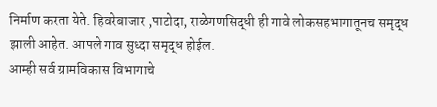निर्माण करता येते. हिवरेबाजार ,पाटोदा, राळेगणसिद्धी ही गावे लोकसहभागातूनच समृद्ध झाली आहेत. आपले गाव सुध्दा समृद्ध होईल.
आम्ही सर्व ग्रामविकास विभागाचे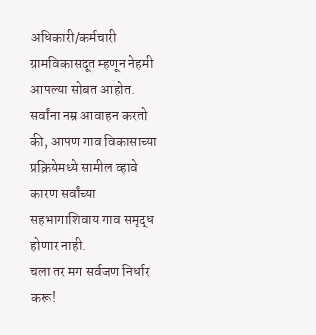अधिकारी/कर्मचारी ग्रामविकासदूत म्हणून नेहमी आपल्या सोबत आहोत.
सर्वांना नम्र आवाहन करतो की, आपण गाव विकासाच्या प्रक्रियेमध्ये सामील व्हावे कारण सर्वांच्या सहभागाशिवाय गाव समृद्ध होणार नाही.
चला तर मग सर्वजण निर्धार करू!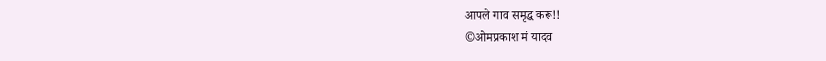आपले गाव समृद्ध करू!!
©ओमप्रकाश मं यादव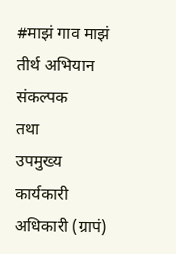#माझं गाव माझं तीर्थ अभियान संकल्पक
तथा
उपमुख्य कार्यकारी अधिकारी (ग्रापं)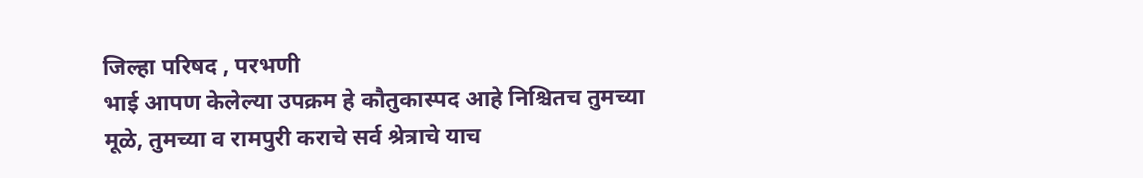जिल्हा परिषद , परभणी
भाई आपण केलेल्या उपक्रम हे कौतुकास्पद आहे निश्चितच तुमच्या मूळे, तुमच्या व रामपुरी कराचे सर्व श्रेत्राचे याच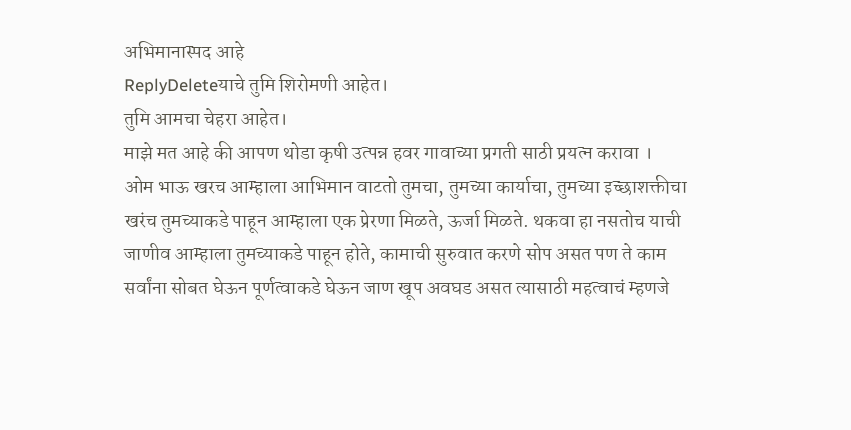अभिमानास्पद आहे
ReplyDeleteयाचे तुमि शिरोमणी आहेत।
तुमि आमचा चेहरा आहेत।
माझे मत आहे की आपण थोडा कृषी उत्पन्न हवर गावाच्या प्रगती साठी प्रयत्न करावा ।
ओम भाऊ खरच आम्हाला आभिमान वाटतो तुमचा, तुमच्या कार्याचा, तुमच्या इच्छाशक्तीचा खरंच तुमच्याकडे पाहून आम्हाला एक प्रेरणा मिळते, ऊर्जा मिळते. थकवा हा नसतोच याची जाणीव आम्हाला तुमच्याकडे पाहून होते, कामाची सुरुवात करणे सोप असत पण ते काम सर्वांना सोबत घेऊन पूर्णत्वाकडे घेऊन जाण खूप अवघड असत त्यासाठी महत्वाचं म्हणजे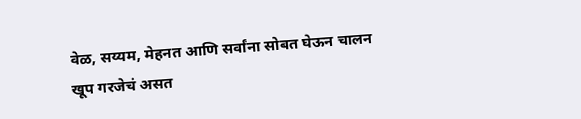वेळ, सय्यम, मेहनत आणि सर्वांना सोबत घेऊन चालन खूप गरजेचं असत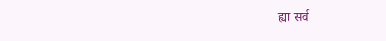ह्या सर्व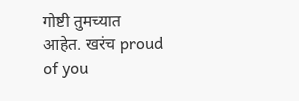गोष्टी तुमच्यात आहेत. खरंच proud of you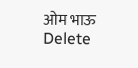ओम भाऊ
Delete